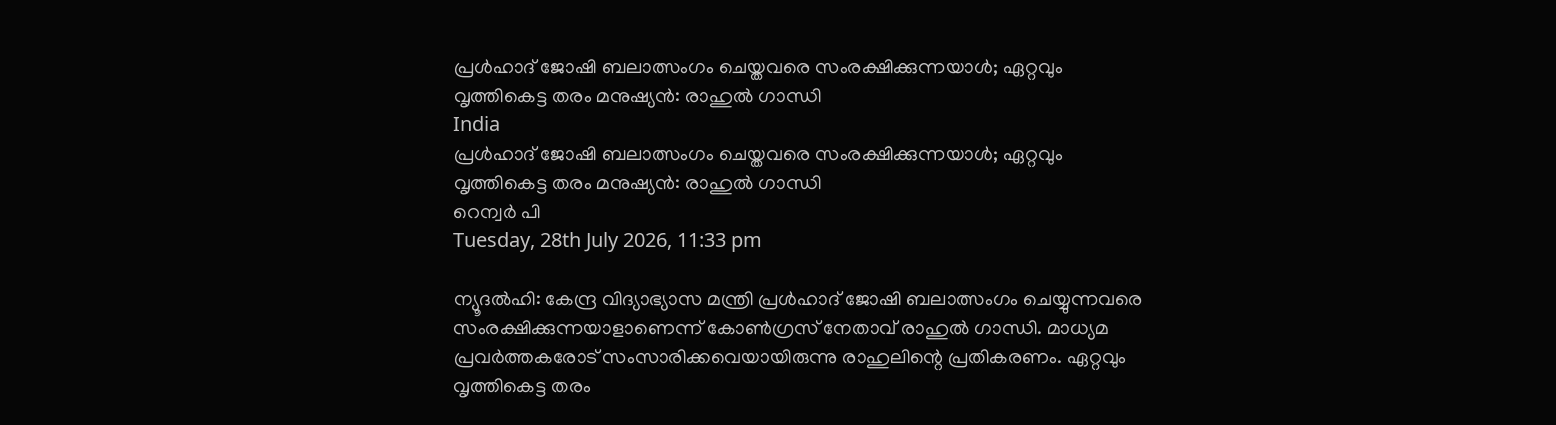പ്രള്‍ഹാദ് ജോഷി ബലാത്സംഗം ചെയ്തവരെ സംരക്ഷിക്കുന്നയാള്‍; ഏറ്റവും വൃത്തികെട്ട തരം മനുഷ്യന്‍: രാഹുല്‍ ഗാന്ധി
India
പ്രള്‍ഹാദ് ജോഷി ബലാത്സംഗം ചെയ്തവരെ സംരക്ഷിക്കുന്നയാള്‍; ഏറ്റവും വൃത്തികെട്ട തരം മനുഷ്യന്‍: രാഹുല്‍ ഗാന്ധി
റെന്വര്‍ പി
Tuesday, 28th July 2026, 11:33 pm

ന്യൂദല്‍ഹി: കേന്ദ്ര വിദ്യാഭ്യാസ മന്ത്രി പ്രള്‍ഹാദ് ജോഷി ബലാത്സംഗം ചെയ്യുന്നവരെ സംരക്ഷിക്കുന്നയാളാണെന്ന് കോണ്‍ഗ്രസ് നേതാവ് രാഹുല്‍ ഗാന്ധി. മാധ്യമ പ്രവര്‍ത്തകരോട് സംസാരിക്കവെയായിരുന്നു രാഹുലിന്റെ പ്രതികരണം. ഏറ്റവും വൃത്തികെട്ട തരം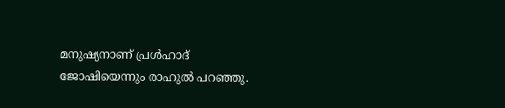മനുഷ്യനാണ് പ്രള്‍ഹാദ് ജോഷിയെന്നും രാഹുല്‍ പറഞ്ഞു.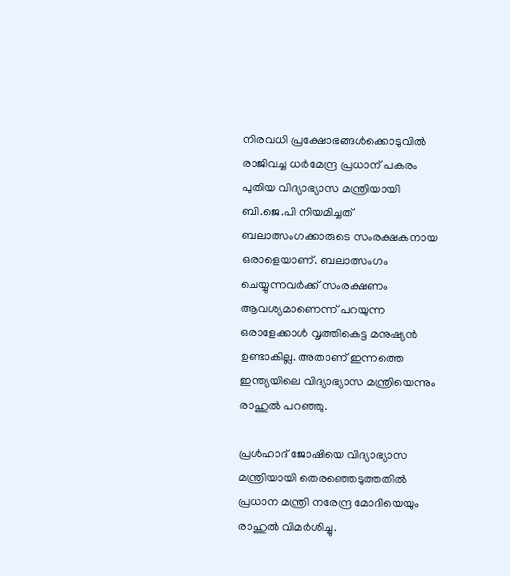നിരവധി പ്രക്ഷോഭങ്ങള്‍ക്കൊടുവില്‍ രാജിവച്ച ധര്‍മേന്ദ്ര പ്രധാന് പകരം പുതിയ വിദ്യാഭ്യാസ മന്ത്രിയായി ബി.ജെ.പി നിയമിച്ചത് ബലാത്സംഗക്കാരുടെ സംരക്ഷകനായ ഒരാളെയാണ്. ബലാത്സംഗം ചെയ്യുന്നവര്‍ക്ക് സംരക്ഷണം ആവശ്യമാണെന്ന് പറയുന്ന ഒരാളേക്കാള്‍ വൃത്തികെട്ട മനുഷ്യന്‍ ഉണ്ടാകില്ല. അതാണ് ഇന്നത്തെ ഇന്ത്യയിലെ വിദ്യാഭ്യാസ മന്ത്രിയെന്നും രാഹുല്‍ പറഞ്ഞു.

പ്രള്‍ഹാദ് ജോഷിയെ വിദ്യാഭ്യാസ മന്ത്രിയായി തെരഞ്ഞെടുത്തതില്‍ പ്രധാന മന്ത്രി നരേന്ദ്ര മോദിയെയും രാഹുല്‍ വിമര്‍ശിച്ചു.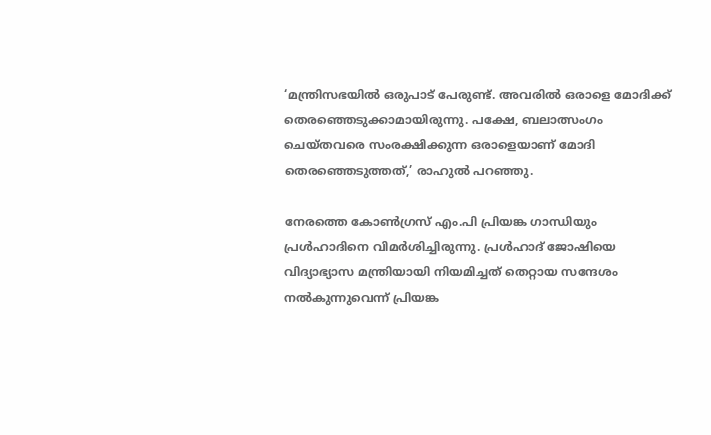‘മന്ത്രിസഭയില്‍ ഒരുപാട് പേരുണ്ട്. അവരില്‍ ഒരാളെ മോദിക്ക് തെരഞ്ഞെടുക്കാമായിരുന്നു. പക്ഷേ, ബലാത്സംഗം ചെയ്തവരെ സംരക്ഷിക്കുന്ന ഒരാളെയാണ് മോദി തെരഞ്ഞെടുത്തത്,’ രാഹുല്‍ പറഞ്ഞു.

നേരത്തെ കോണ്‍ഗ്രസ് എം.പി പ്രിയങ്ക ഗാന്ധിയും പ്രള്‍ഹാദിനെ വിമര്‍ശിച്ചിരുന്നു. പ്രള്‍ഹാദ് ജോഷിയെ വിദ്യാഭ്യാസ മന്ത്രിയായി നിയമിച്ചത് തെറ്റായ സന്ദേശം നല്‍കുന്നുവെന്ന് പ്രിയങ്ക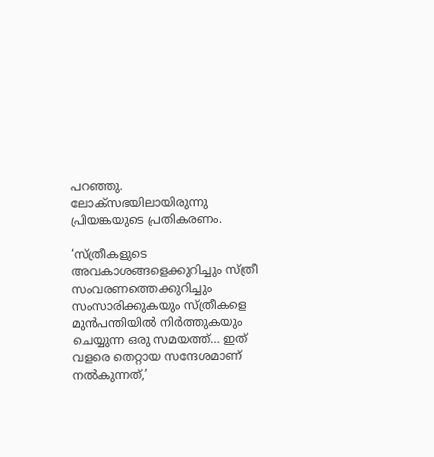പറഞ്ഞു. ലോക്‌സഭയിലായിരുന്നു പ്രിയങ്കയുടെ പ്രതികരണം.

‘സ്ത്രീകളുടെ അവകാശങ്ങളെക്കുറിച്ചും സ്ത്രീ സംവരണത്തെക്കുറിച്ചും സംസാരിക്കുകയും സ്ത്രീകളെ മുന്‍പന്തിയില്‍ നിര്‍ത്തുകയും ചെയ്യുന്ന ഒരു സമയത്ത്… ഇത് വളരെ തെറ്റായ സന്ദേശമാണ് നല്‍കുന്നത്,’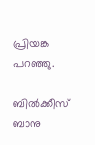പ്രിയങ്ക പറഞ്ഞു.

ബില്‍ക്കീസ് ബാനു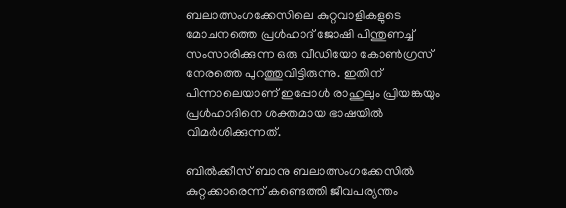ബലാത്സംഗക്കേസിലെ കുറ്റവാളികളുടെ മോചനത്തെ പ്രള്‍ഹാദ് ജോഷി പിന്തുണച്ച് സംസാരിക്കുന്ന ഒരു വീഡിയോ കോണ്‍ഗ്രസ് നേരത്തെ പുറത്തുവിട്ടിരുന്നു. ഇതിന് പിന്നാലെയാണ് ഇപ്പോള്‍ രാഹുലും പ്രിയങ്കയും പ്രള്‍ഹാദിനെ ശക്തമായ ഭാഷയില്‍ വിമര്‍ശിക്കുന്നത്.

ബില്‍ക്കീസ് ബാനു ബലാത്സംഗക്കേസില്‍ കുറ്റക്കാരെന്ന് കണ്ടെത്തി ജീവപര്യന്തം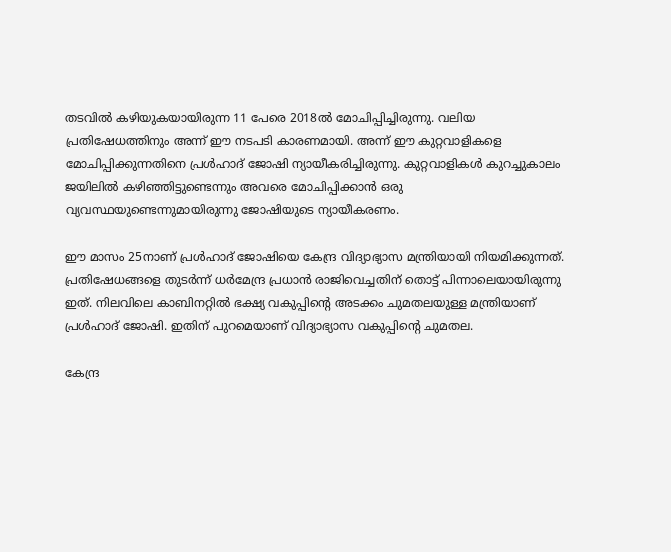തടവില്‍ കഴിയുകയായിരുന്ന 11 പേരെ 2018ല്‍ മോചിപ്പിച്ചിരുന്നു. വലിയ പ്രതിഷേധത്തിനും അന്ന് ഈ നടപടി കാരണമായി. അന്ന് ഈ കുറ്റവാളികളെ മോചിപ്പിക്കുന്നതിനെ പ്രള്‍ഹാദ് ജോഷി ന്യായീകരിച്ചിരുന്നു. കുറ്റവാളികള്‍ കുറച്ചുകാലം ജയിലില്‍ കഴിഞ്ഞിട്ടുണ്ടെന്നും അവരെ മോചിപ്പിക്കാന്‍ ഒരു വ്യവസ്ഥയുണ്ടെന്നുമായിരുന്നു ജോഷിയുടെ ന്യായീകരണം.

ഈ മാസം 25നാണ് പ്രള്‍ഹാദ് ജോഷിയെ കേന്ദ്ര വിദ്യാഭ്യാസ മന്ത്രിയായി നിയമിക്കുന്നത്. പ്രതിഷേധങ്ങളെ തുടര്‍ന്ന് ധര്‍മേന്ദ്ര പ്രധാന്‍ രാജിവെച്ചതിന് തൊട്ട് പിന്നാലെയായിരുന്നു ഇത്. നിലവിലെ കാബിനറ്റില്‍ ഭക്ഷ്യ വകുപ്പിന്റെ അടക്കം ചുമതലയുള്ള മന്ത്രിയാണ് പ്രള്‍ഹാദ് ജോഷി. ഇതിന് പുറമെയാണ് വിദ്യാഭ്യാസ വകുപ്പിന്റെ ചുമതല.

കേന്ദ്ര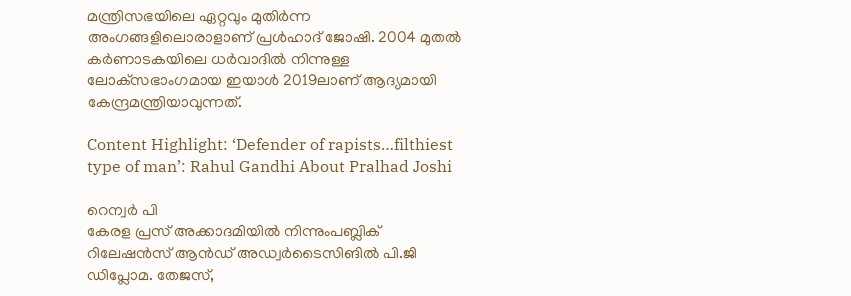മന്ത്രിസഭയിലെ ഏറ്റവും മുതിര്‍ന്ന അംഗങ്ങളിലൊരാളാണ് പ്രള്‍ഹാദ് ജോഷി. 2004 മുതല്‍ കര്‍ണാടകയിലെ ധര്‍വാദില്‍ നിന്നുള്ള ലോക്‌സഭാംഗമായ ഇയാള്‍ 2019ലാണ് ആദ്യമായി കേന്ദ്രമന്ത്രിയാവുന്നത്.

Content Highlight: ‘Defender of rapists…filthiest type of man’: Rahul Gandhi About Pralhad Joshi

റെന്വര്‍ പി
കേരള പ്രസ് അക്കാദമിയില്‍ നിന്നുംപബ്ലിക് റിലേഷന്‍സ് ആന്‍ഡ് അഡ്വര്‍ടൈസിങില്‍ പി.ജി ഡിപ്ലോമ. തേജസ്,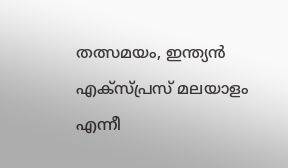തത്സമയം, ഇന്ത്യന്‍ എക്‌സ്പ്രസ് മലയാളം എന്നീ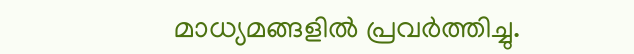മാധ്യമങ്ങളില്‍ പ്രവര്‍ത്തിച്ചു.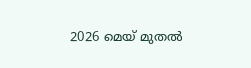2026 മെയ് മുതല്‍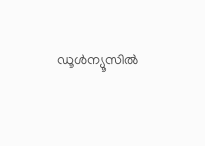ഡൂള്‍ന്യൂസില്‍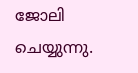ജോലി ചെയ്യുന്നു.